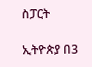ስፓርት

ኢትዮጵያ በ3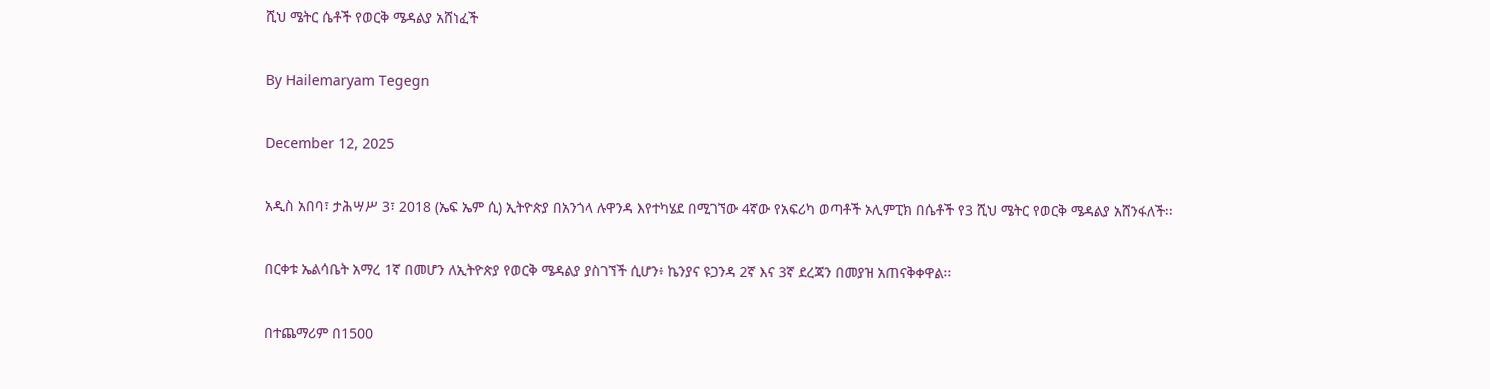ሺህ ሜትር ሴቶች የወርቅ ሜዳልያ አሸነፈች

By Hailemaryam Tegegn

December 12, 2025

አዲስ አበባ፣ ታሕሣሥ 3፣ 2018 (ኤፍ ኤም ሲ) ኢትዮጵያ በአንጎላ ሉዋንዳ እየተካሄደ በሚገኘው 4ኛው የአፍሪካ ወጣቶች ኦሊምፒክ በሴቶች የ3 ሺህ ሜትር የወርቅ ሜዳልያ አሸንፋለች፡፡

በርቀቱ ኤልሳቤት አማረ 1ኛ በመሆን ለኢትዮጵያ የወርቅ ሜዳልያ ያስገኘች ሲሆን፥ ኬንያና ዩጋንዳ 2ኛ እና 3ኛ ደረጃን በመያዝ አጠናቅቀዋል፡፡

በተጨማሪም በ1500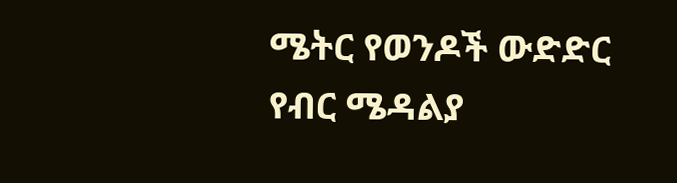ሜትር የወንዶች ውድድር የብር ሜዳልያ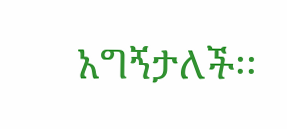አግኝታለች፡፡